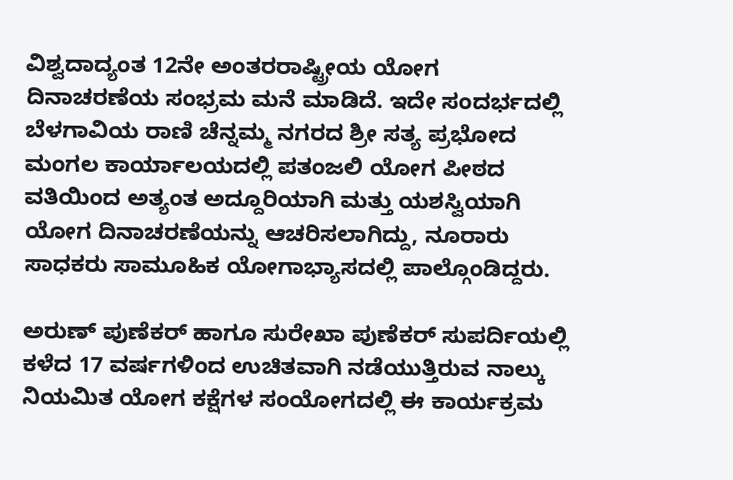ವಿಶ್ವದಾದ್ಯಂತ 12ನೇ ಅಂತರರಾಷ್ಟ್ರೀಯ ಯೋಗ ದಿನಾಚರಣೆಯ ಸಂಭ್ರಮ ಮನೆ ಮಾಡಿದೆ. ಇದೇ ಸಂದರ್ಭದಲ್ಲಿ ಬೆಳಗಾವಿಯ ರಾಣಿ ಚೆನ್ನಮ್ಮ ನಗರದ ಶ್ರೀ ಸತ್ಯ ಪ್ರಭೋದ ಮಂಗಲ ಕಾರ್ಯಾಲಯದಲ್ಲಿ ಪತಂಜಲಿ ಯೋಗ ಪೀಠದ ವತಿಯಿಂದ ಅತ್ಯಂತ ಅದ್ದೂರಿಯಾಗಿ ಮತ್ತು ಯಶಸ್ವಿಯಾಗಿ ಯೋಗ ದಿನಾಚರಣೆಯನ್ನು ಆಚರಿಸಲಾಗಿದ್ದು, ನೂರಾರು ಸಾಧಕರು ಸಾಮೂಹಿಕ ಯೋಗಾಭ್ಯಾಸದಲ್ಲಿ ಪಾಲ್ಗೊಂಡಿದ್ದರು.

ಅರುಣ್ ಪುಣೆಕರ್ ಹಾಗೂ ಸುರೇಖಾ ಪುಣೆಕರ್ ಸುಪರ್ದಿಯಲ್ಲಿ ಕಳೆದ 17 ವರ್ಷಗಳಿಂದ ಉಚಿತವಾಗಿ ನಡೆಯುತ್ತಿರುವ ನಾಲ್ಕು ನಿಯಮಿತ ಯೋಗ ಕಕ್ಷೆಗಳ ಸಂಯೋಗದಲ್ಲಿ ಈ ಕಾರ್ಯಕ್ರಮ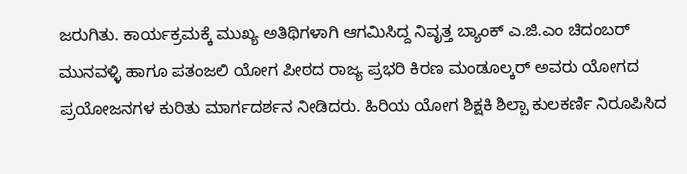ಜರುಗಿತು. ಕಾರ್ಯಕ್ರಮಕ್ಕೆ ಮುಖ್ಯ ಅತಿಥಿಗಳಾಗಿ ಆಗಮಿಸಿದ್ದ ನಿವೃತ್ತ ಬ್ಯಾಂಕ್ ಎ.ಜಿ.ಎಂ ಚಿದಂಬರ್ ಮುನವಳ್ಳಿ ಹಾಗೂ ಪತಂಜಲಿ ಯೋಗ ಪೀಠದ ರಾಜ್ಯ ಪ್ರಭರಿ ಕಿರಣ ಮಂಡೂಲ್ಕರ್ ಅವರು ಯೋಗದ ಪ್ರಯೋಜನಗಳ ಕುರಿತು ಮಾರ್ಗದರ್ಶನ ನೀಡಿದರು. ಹಿರಿಯ ಯೋಗ ಶಿಕ್ಷಕಿ ಶಿಲ್ಪಾ ಕುಲಕರ್ಣಿ ನಿರೂಪಿಸಿದ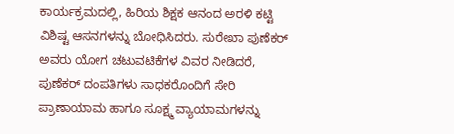ಕಾರ್ಯಕ್ರಮದಲ್ಲಿ, ಹಿರಿಯ ಶಿಕ್ಷಕ ಆನಂದ ಅರಳಿ ಕಟ್ಟಿ ವಿಶಿಷ್ಟ ಆಸನಗಳನ್ನು ಬೋಧಿಸಿದರು. ಸುರೇಖಾ ಪುಣೆಕರ್ ಅವರು ಯೋಗ ಚಟುವಟಿಕೆಗಳ ವಿವರ ನೀಡಿದರೆ, ಪುಣೆಕರ್ ದಂಪತಿಗಳು ಸಾಧಕರೊಂದಿಗೆ ಸೇರಿ ಪ್ರಾಣಾಯಾಮ ಹಾಗೂ ಸೂಕ್ಷ್ಮ ವ್ಯಾಯಾಮಗಳನ್ನು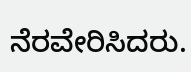ನೆರವೇರಿಸಿದರು.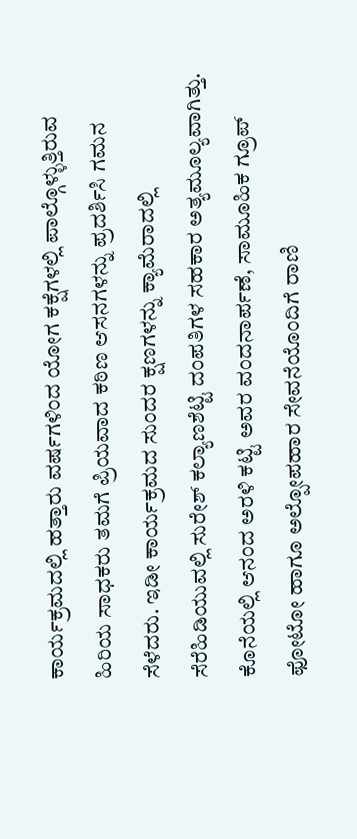ಕಾರ್ಯಕ್ರಮದಲ್ಲಿ ಹತ್ತಾರು ವರ್ಷಗಳಿಂದ ಯೋಗ ಕಕ್ಷೆಗಳಲ್ಲಿ ಪಾಲ್ಗೊಳ್ಳುತ್ತಿರುವ ಹಿರಿಯ ಸಾಧಕರು ತಮಗೆ ಪ್ರಿಯವಾದ ಕಠಿಣ ಆಸನಗಳನ್ನು ಪ್ರದರ್ಶಿಸಿ ಗಮನ ಸೆಳೆದರು. ಇಡೀ ಕಾರ್ಯಕ್ರಮದ ಸುಂದರ ಕ್ಷಣಗಳನ್ನು ಕ್ಯಾಮೆರಾದಲ್ಲಿ ಸೆರೆಹಿಡಿಯುವಲ್ಲಿ ಸುರೇಶ್ ಕಲ್ಯಾಣಶೆಟ್ಟಿ ದಂಪತಿಗಳ ಸಹಕಾರ ಅತ್ಯಮೂಲ್ಯವಾಗಿತ್ತು. ಕೊನೆಯಲ್ಲಿ ಆನಂದ ಅರಳಿ ಕಟ್ಟಿ ಅವರ ವಂದನಾರ್ಪಣೆ, ಸಾಮೂಹಿಕ ಗ್ರೂಪ್ ಫೋಟೋ ಹಾಗೂ ಅಲ್ಪೋಪಹಾರ ಸೇವನೆಯೊಂದಿಗೆ ರಾಣಿ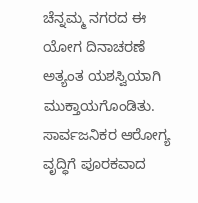ಚೆನ್ನಮ್ಮ ನಗರದ ಈ ಯೋಗ ದಿನಾಚರಣೆ ಅತ್ಯಂತ ಯಶಸ್ವಿಯಾಗಿ ಮುಕ್ತಾಯಗೊಂಡಿತು. ಸಾರ್ವಜನಿಕರ ಆರೋಗ್ಯ ವೃದ್ಧಿಗೆ ಪೂರಕವಾದ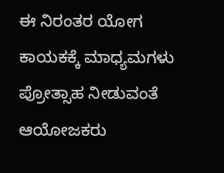ಈ ನಿರಂತರ ಯೋಗ ಕಾಯಕಕ್ಕೆ ಮಾಧ್ಯಮಗಳು ಪ್ರೋತ್ಸಾಹ ನೀಡುವಂತೆ ಆಯೋಜಕರು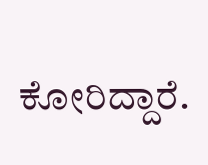ಕೋರಿದ್ದಾರೆ.